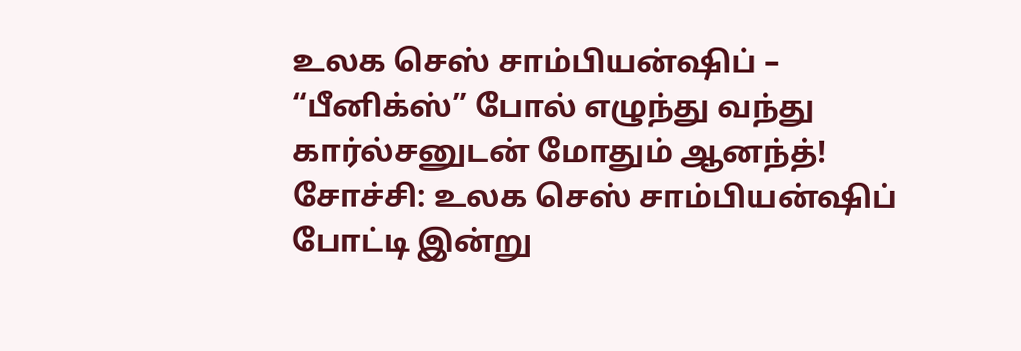உலக செஸ் சாம்பியன்ஷிப் – “பீனிக்ஸ்” போல் எழுந்து வந்து கார்ல்சனுடன் மோதும் ஆனந்த்!
சோச்சி: உலக செஸ் சாம்பியன்ஷிப் போட்டி இன்று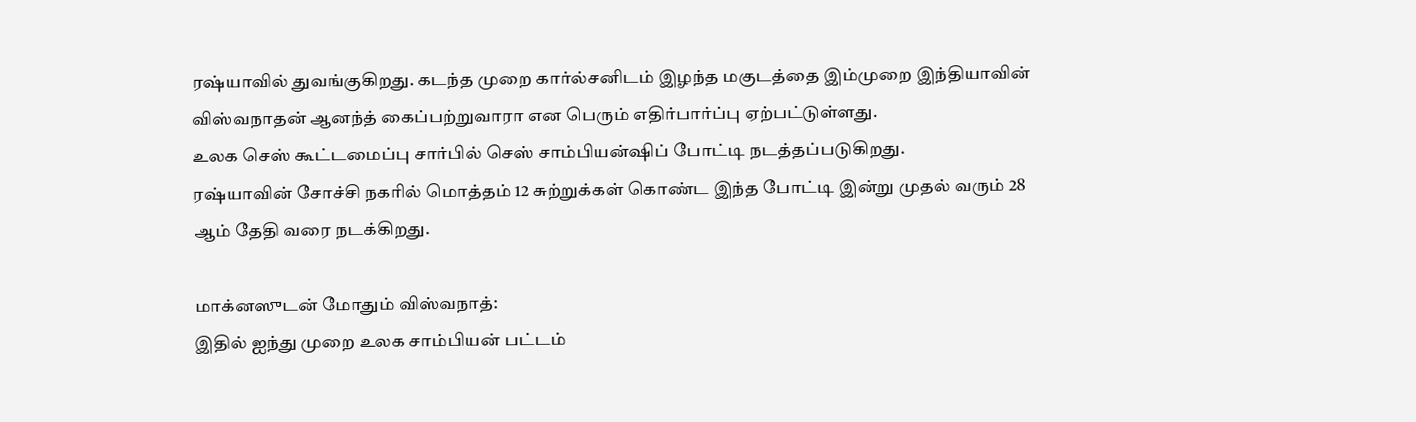ரஷ்யாவில் துவங்குகிறது. கடந்த முறை கார்ல்சனிடம் இழந்த மகுடத்தை இம்முறை இந்தியாவின் விஸ்வநாதன் ஆனந்த் கைப்பற்றுவாரா என பெரும் எதிர்பார்ப்பு ஏற்பட்டுள்ளது.
உலக செஸ் கூட்டமைப்பு சார்பில் செஸ் சாம்பியன்ஷிப் போட்டி நடத்தப்படுகிறது.
ரஷ்யாவின் சோச்சி நகரில் மொத்தம் 12 சுற்றுக்கள் கொண்ட இந்த போட்டி இன்று முதல் வரும் 28 ஆம் தேதி வரை நடக்கிறது.

மாக்னஸுடன் மோதும் விஸ்வநாத்:
இதில் ஐந்து முறை உலக சாம்பியன் பட்டம்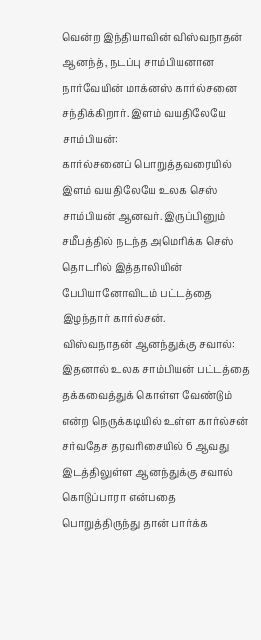வென்ற இந்தியாவின் விஸ்வநாதன் ஆனந்த், நடப்பு சாம்பியனான நார்வேயின் மாக்னஸ் கார்ல்சனை சந்திக்கிறார். இளம் வயதிலேயே சாம்பியன்:
கார்ல்சனைப் பொறுத்தவரையில் இளம் வயதிலேயே உலக செஸ் சாம்பியன் ஆனவர். இருப்பினும் சமீபத்தில் நடந்த அமெரிக்க செஸ் தொடரில் இத்தாலியின் பேபியானோவிடம் பட்டத்தை இழந்தார் கார்ல்சன்.
விஸ்வநாதன் ஆனந்துக்கு சவால்:
இதனால் உலக சாம்பியன் பட்டத்தை தக்கவைத்துக் கொள்ள வேண்டும் என்ற நெருக்கடியில் உள்ள கார்ல்சன் சர்வதேச தரவரிசையில் 6 ஆவது இடத்திலுள்ள ஆனந்துக்கு சவால் கொடுப்பாரா என்பதை பொறுத்திருந்து தான் பார்க்க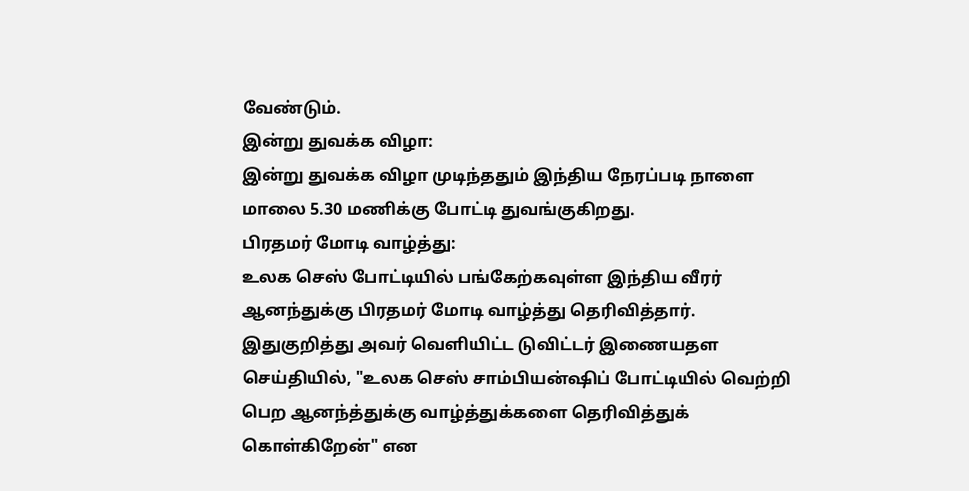வேண்டும்.
இன்று துவக்க விழா:
இன்று துவக்க விழா முடிந்ததும் இந்திய நேரப்படி நாளை மாலை 5.30 மணிக்கு போட்டி துவங்குகிறது.
பிரதமர் மோடி வாழ்த்து:
உலக செஸ் போட்டியில் பங்கேற்கவுள்ள இந்திய வீரர் ஆனந்துக்கு பிரதமர் மோடி வாழ்த்து தெரிவித்தார். இதுகுறித்து அவர் வெளியிட்ட டுவிட்டர் இணையதள செய்தியில், "உலக செஸ் சாம்பியன்ஷிப் போட்டியில் வெற்றி பெற ஆனந்த்துக்கு வாழ்த்துக்களை தெரிவித்துக் கொள்கிறேன்" என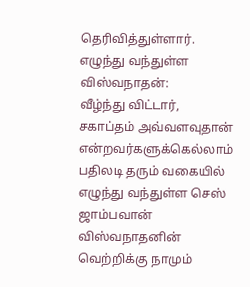தெரிவித்துள்ளார்.
எழுந்து வந்துள்ள விஸ்வநாதன்:
வீழ்ந்து விட்டார், சகாப்தம் அவ்வளவுதான் என்றவர்களுக்கெல்லாம் பதிலடி தரும் வகையில் எழுந்து வந்துள்ள செஸ் ஜாம்பவான் விஸ்வநாதனின் வெற்றிக்கு நாமும்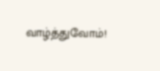வாழ்த்துவோம்!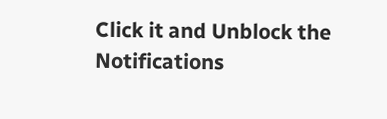Click it and Unblock the Notifications